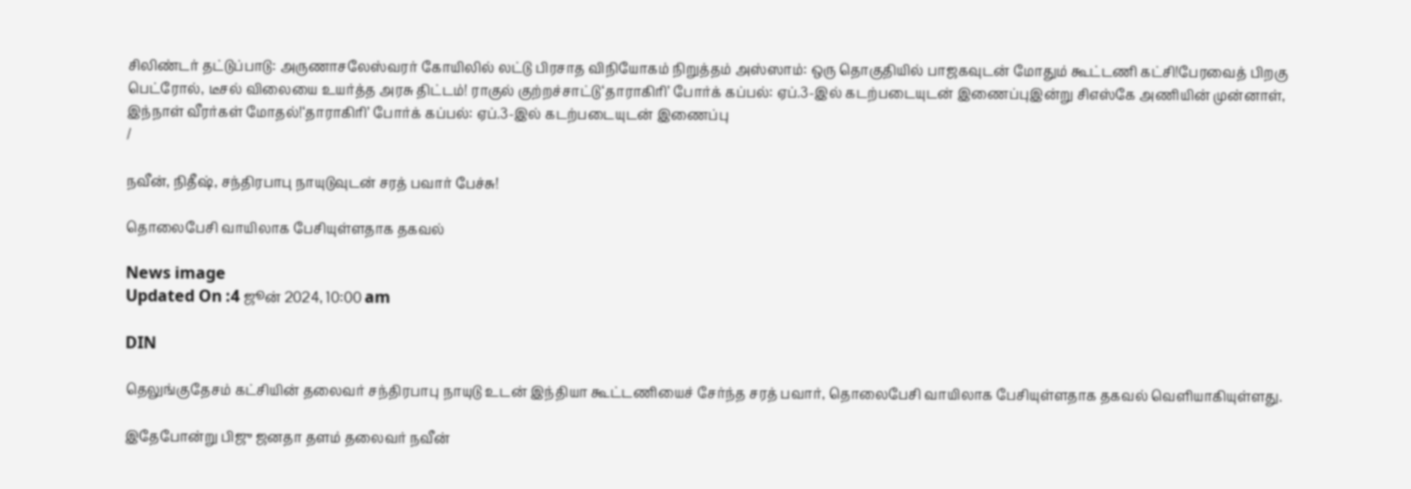சிலிண்டர் தட்டுப்பாடு: அருணாசலேஸ்வரர் கோயிலில் லட்டு பிரசாத விநியோகம் நிறுத்தம் அஸ்ஸாம்: ஒரு தொகுதியில் பாஜகவுடன் மோதும் கூட்டணி கட்சி!பேரவைத் பிறகு பெட்ரோல், டீசல் விலையை உயர்த்த அரசு திட்டம்! ராகுல் குற்றச்சாட்டு‘தாராகிரி’ போர்க் கப்பல்: ஏப்.3-இல் கடற்படையுடன் இணைப்புஇன்று சிஎஸ்கே அணியின் முன்னாள், இந்நாள் வீரர்கள் மோதல்!‘தாராகிரி’ போர்க் கப்பல்: ஏப்.3-இல் கடற்படையுடன் இணைப்பு
/

நவீன், நிதீஷ், சந்திரபாபு நாயுடுவுடன் சரத் பவார் பேச்சு!

தொலைபேசி வாயிலாக பேசியுள்ளதாக தகவல்

News image
Updated On :4 ஜூன் 2024, 10:00 am

DIN

தெலுங்குதேசம் கட்சியின் தலைவர் சந்திரபாபு நாயுடு உடன் இந்தியா கூட்டணியைச் சேர்ந்த சரத் பவார், தொலைபேசி வாயிலாக பேசியுள்ளதாக தகவல் வெளியாகியுள்ளது.

இதேபோன்று பிஜு ஜனதா தளம் தலைவர் நவீன்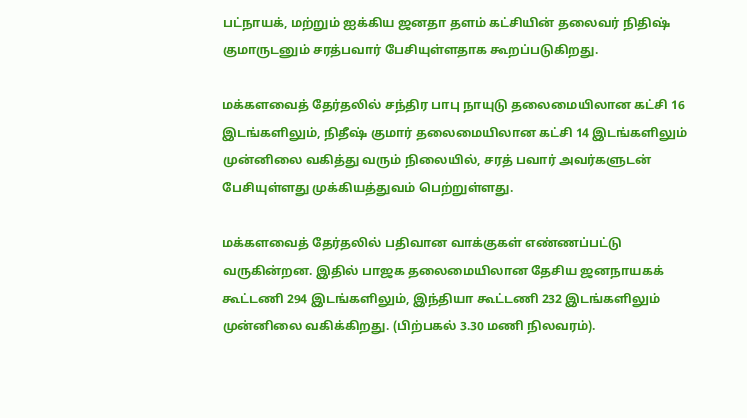பட்நாயக், மற்றும் ஐக்கிய ஜனதா தளம் கட்சியின் தலைவர் நிதிஷ் குமாருடனும் சரத்பவார் பேசியுள்ளதாக கூறப்படுகிறது.

மக்களவைத் தேர்தலில் சந்திர பாபு நாயுடு தலைமையிலான கட்சி 16 இடங்களிலும், நிதீஷ் குமார் தலைமையிலான கட்சி 14 இடங்களிலும் முன்னிலை வகித்து வரும் நிலையில், சரத் பவார் அவர்களுடன் பேசியுள்ளது முக்கியத்துவம் பெற்றுள்ளது.

மக்களவைத் தேர்தலில் பதிவான வாக்குகள் எண்ணப்பட்டு வருகின்றன. இதில் பாஜக தலைமையிலான தேசிய ஜனநாயகக் கூட்டணி 294 இடங்களிலும், இந்தியா கூட்டணி 232 இடங்களிலும் முன்னிலை வகிக்கிறது. (பிற்பகல் 3.30 மணி நிலவரம்).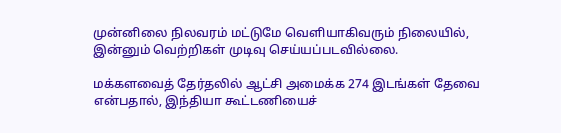முன்னிலை நிலவரம் மட்டுமே வெளியாகிவரும் நிலையில், இன்னும் வெற்றிகள் முடிவு செய்யப்படவில்லை.

மக்களவைத் தேர்தலில் ஆட்சி அமைக்க 274 இடங்கள் தேவை என்பதால், இந்தியா கூட்டணியைச்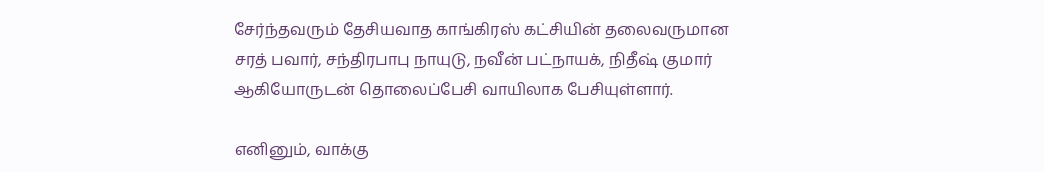சேர்ந்தவரும் தேசியவாத காங்கிரஸ் கட்சியின் தலைவருமான சரத் பவார், சந்திரபாபு நாயுடு, நவீன் பட்நாயக், நிதீஷ் குமார் ஆகியோருடன் தொலைப்பேசி வாயிலாக பேசியுள்ளார்.

எனினும், வாக்கு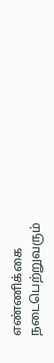எண்ணிக்கை நடைபெற்றுவரும்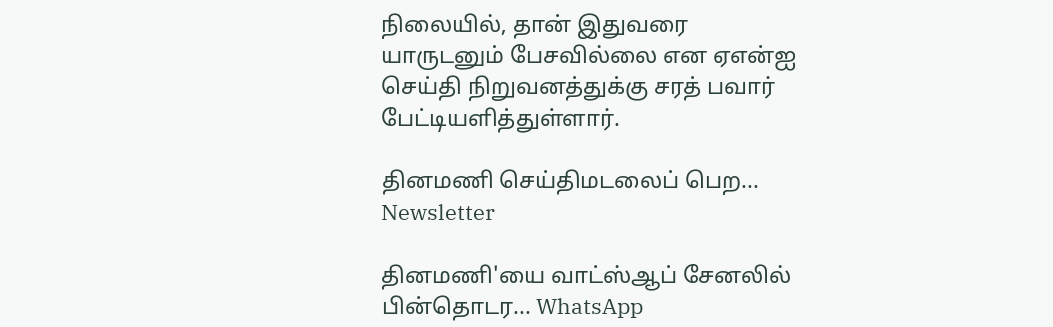நிலையில், தான் இதுவரை யாருடனும் பேசவில்லை என ஏஎன்ஐ செய்தி நிறுவனத்துக்கு சரத் பவார் பேட்டியளித்துள்ளார்.

தினமணி செய்திமடலைப் பெற... Newsletter

தினமணி'யை வாட்ஸ்ஆப் சேனலில் பின்தொடர... WhatsApp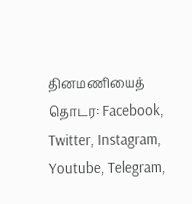தினமணியைத் தொடர: Facebook, Twitter, Instagram, Youtube, Telegram,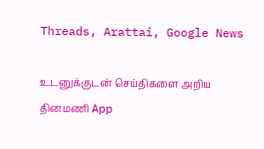Threads, Arattai, Google News

உடனுக்குடன் செய்திகளை அறிய தினமணி App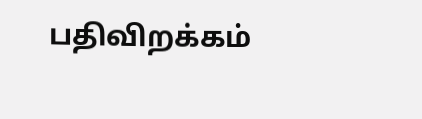பதிவிறக்கம்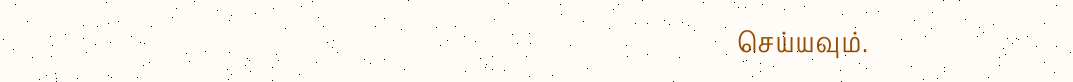செய்யவும்.